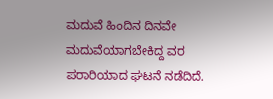ಮದುವೆ ಹಿಂದಿನ ದಿನವೇ ಮದುವೆಯಾಗಬೇಕಿದ್ದ ವರ ಪರಾರಿಯಾದ ಘಟನೆ ನಡೆದಿದೆ.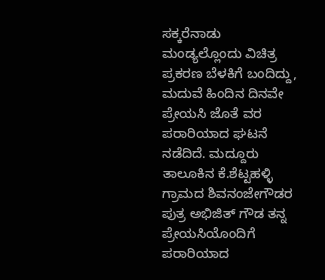ಸಕ್ಕರೆನಾಡು ಮಂಡ್ಯಲ್ಲೊಂದು ವಿಚಿತ್ರ ಪ್ರಕರಣ ಬೆಳಕಿಗೆ ಬಂದಿದ್ದು, ಮದುವೆ ಹಿಂದಿನ ದಿನವೇ ಪ್ರೇಯಸಿ ಜೊತೆ ವರ ಪರಾರಿಯಾದ ಘಟನೆ ನಡೆದಿದೆ. ಮದ್ದೂರು ತಾಲೂಕಿನ ಕೆ.ಶೆಟ್ಟಹಳ್ಳಿ ಗ್ರಾಮದ ಶಿವನಂಜೇಗೌಡರ ಪುತ್ರ ಅಭಿಜಿತ್ ಗೌಡ ತನ್ನ ಪ್ರೇಯಸಿಯೊಂದಿಗೆ ಪರಾರಿಯಾದ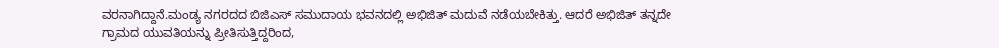ವರನಾಗಿದ್ದಾನೆ.ಮಂಡ್ಯ ನಗರದದ ಬಿಜಿಎಸ್ ಸಮುದಾಯ ಭವನದಲ್ಲಿ ಅಭಿಜಿತ್ ಮದುವೆ ನಡೆಯಬೇಕಿತ್ತು. ಆದರೆ ಅಭಿಜಿತ್ ತನ್ನದೇ ಗ್ರಾಮದ ಯುವತಿಯನ್ನು ಪ್ರೀತಿಸುತ್ತಿದ್ದರಿಂದ,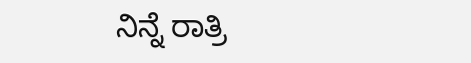ನಿನ್ನೆ ರಾತ್ರಿ